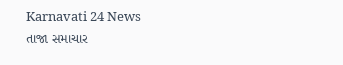Karnavati 24 News
તાજા સમાચાર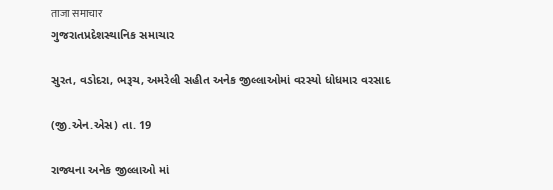ताजा समाचार
ગુજરાતપ્રદેશસ્થાનિક સમાચાર

સુરત, વડોદરા, ભરૂચ, અમરેલી સહીત અનેક જીલ્લાઓમાં વરસ્યો ધોધમાર વરસાદ

(જી.એન.એસ) તા. 19

રાજ્યના અનેક જીલ્લાઓ માં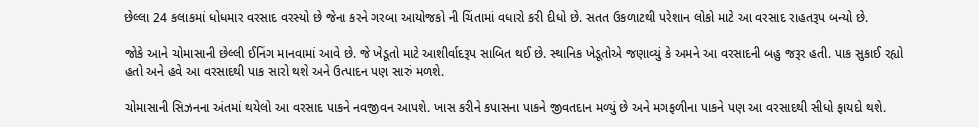છેલ્લા 24 કલાકમાં ધોધમાર વરસાદ વરસ્યો છે જેના કરને ગરબા આયોજકો ની ચિંતામાં વધારો કરી દીધો છે. સતત ઉકળાટથી પરેશાન લોકો માટે આ વરસાદ રાહતરૂપ બન્યો છે.

જોકે આને ચોમાસાની છેલ્લી ઈનિંગ માનવામાં આવે છે. જે ખેડૂતો માટે આશીર્વાદરૂપ સાબિત થઈ છે. સ્થાનિક ખેડૂતોએ જણાવ્યું કે અમને આ વરસાદની બહુ જરૂર હતી. પાક સુકાઈ રહ્યો હતો અને હવે આ વરસાદથી પાક સારો થશે અને ઉત્પાદન પણ સારું મળશે.

ચોમાસાની સિઝનના અંતમાં થયેલો આ વરસાદ પાકને નવજીવન આપશે. ખાસ કરીને કપાસના પાકને જીવતદાન મળ્યું છે અને મગફળીના પાકને પણ આ વરસાદથી સીધો ફાયદો થશે.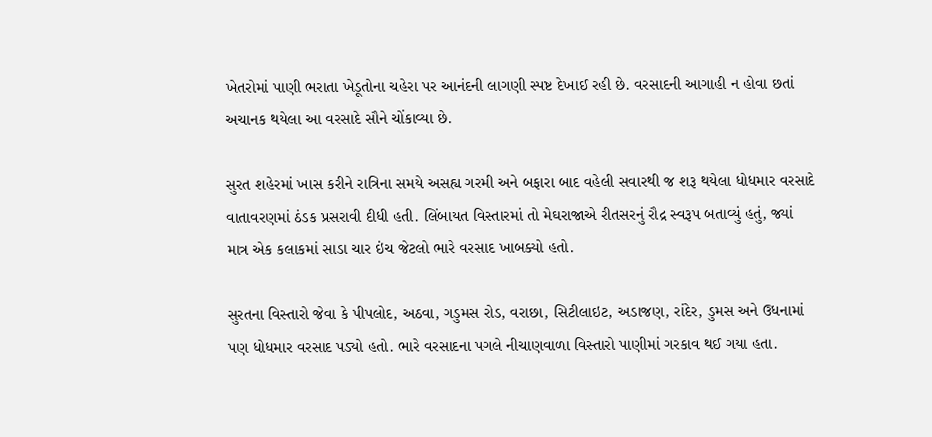ખેતરોમાં પાણી ભરાતા ખેડૂતોના ચહેરા પર આનંદની લાગણી સ્પષ્ટ દેખાઈ રહી છે. વરસાદની આગાહી ન હોવા છતાં અચાનક થયેલા આ વરસાદે સૌને ચોંકાવ્યા છે.

સુરત શહેરમાં ખાસ કરીને રાત્રિના સમયે અસહ્ય ગરમી અને બફારા બાદ વહેલી સવારથી જ શરૂ થયેલા ધોધમાર વરસાદે વાતાવરણમાં ઠંડક પ્રસરાવી દીધી હતી. લિંબાયત વિસ્તારમાં તો મેઘરાજાએ રીતસરનું રૌદ્ર સ્વરૂપ બતાવ્યું હતું, જ્યાં માત્ર એક કલાકમાં સાડા ચાર ઇંચ જેટલો ભારે વરસાદ ખાબક્યો હતો.

સુરતના વિસ્તારો જેવા કે પીપલોદ, અઠવા, ગડુમસ રોડ, વરાછા, સિટીલાઇટ, અડાજણ, રાંદેર, ડુમસ અને ઉધનામાં પણ ધોધમાર વરસાદ પડ્યો હતો. ભારે વરસાદના પગલે નીચાણવાળા વિસ્તારો પાણીમાં ગરકાવ થઈ ગયા હતા.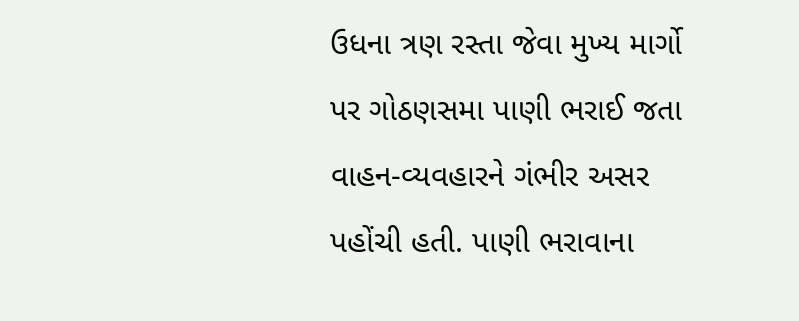ઉધના ત્રણ રસ્તા જેવા મુખ્ય માર્ગો પર ગોઠણસમા પાણી ભરાઈ જતા વાહન-વ્યવહારને ગંભીર અસર પહોંચી હતી. પાણી ભરાવાના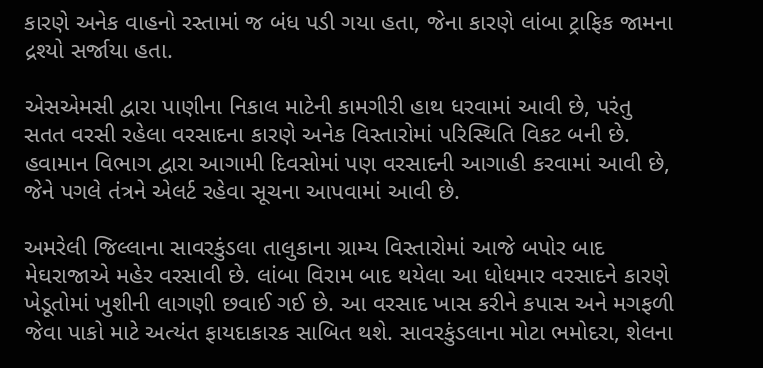કારણે અનેક વાહનો રસ્તામાં જ બંધ પડી ગયા હતા, જેના કારણે લાંબા ટ્રાફિક જામના દ્રશ્યો સર્જાયા હતા.

એસએમસી દ્વારા પાણીના નિકાલ માટેની કામગીરી હાથ ધરવામાં આવી છે, પરંતુ સતત વરસી રહેલા વરસાદના કારણે અનેક વિસ્તારોમાં પરિસ્થિતિ વિકટ બની છે. હવામાન વિભાગ દ્વારા આગામી દિવસોમાં પણ વરસાદની આગાહી કરવામાં આવી છે, જેને પગલે તંત્રને એલર્ટ રહેવા સૂચના આપવામાં આવી છે.

અમરેલી જિલ્લાના સાવરકુંડલા તાલુકાના ગ્રામ્ય વિસ્તારોમાં આજે બપોર બાદ મેઘરાજાએ મહેર વરસાવી છે. લાંબા વિરામ બાદ થયેલા આ ધોધમાર વરસાદને કારણે ખેડૂતોમાં ખુશીની લાગણી છવાઈ ગઈ છે. આ વરસાદ ખાસ કરીને કપાસ અને મગફળી જેવા પાકો માટે અત્યંત ફાયદાકારક સાબિત થશે. સાવરકુંડલાના મોટા ભમોદરા, શેલના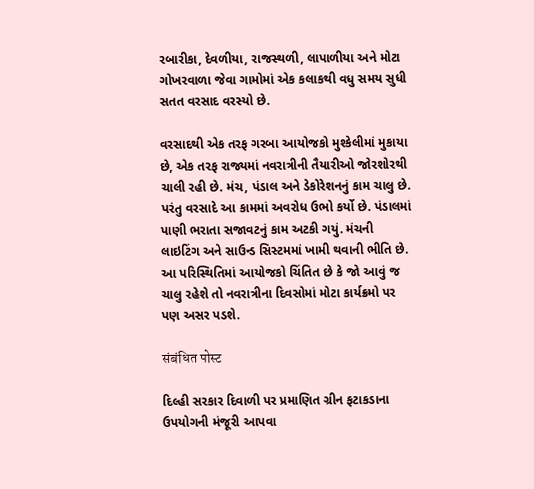રબારીકા, દેવળીયા, રાજસ્થળી, લાપાળીયા અને મોટા ગોખરવાળા જેવા ગામોમાં એક કલાકથી વધુ સમય સુધી સતત વરસાદ વરસ્યો છે.

વરસાદથી એક તરફ ગરબા આયોજકો મુશ્કેલીમાં મુકાયા છે, એક તરફ રાજ્યમાં નવરાત્રીની તૈયારીઓ જોરશોરથી ચાલી રહી છે. મંચ, પંડાલ અને ડેકોરેશનનું કામ ચાલુ છે. પરંતુ વરસાદે આ કામમાં અવરોધ ઉભો કર્યો છે. પંડાલમાં પાણી ભરાતા સજાવટનું કામ અટકી ગયું. મંચની લાઇટિંગ અને સાઉન્ડ સિસ્ટમમાં ખામી થવાની ભીતિ છે. આ પરિસ્થિતિમાં આયોજકો ચિંતિત છે કે જો આવું જ ચાલુ રહેશે તો નવરાત્રીના દિવસોમાં મોટા કાર્યક્રમો પર પણ અસર પડશે.

संबंधित पोस्ट

દિલ્હી સરકાર દિવાળી પર પ્રમાણિત ગ્રીન ફટાકડાના ઉપયોગની મંજૂરી આપવા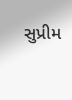સુપ્રીમ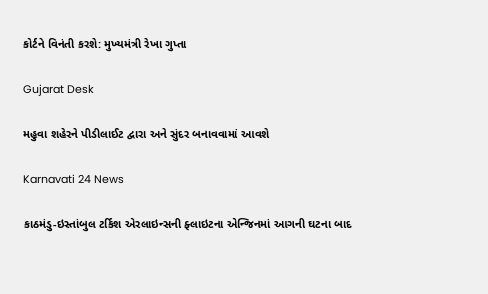કોર્ટને વિનંતી કરશે: મુખ્યમંત્રી રેખા ગુપ્તા

Gujarat Desk

મહુવા શહેરને પીડીલાઈટ દ્વારા અને સુંદર બનાવવામાં આવશે

Karnavati 24 News

કાઠમંડુ-ઇસ્તાંબુલ ટર્કિશ એરલાઇન્સની ફ્લાઇટના એન્જિનમાં આગની ઘટના બાદ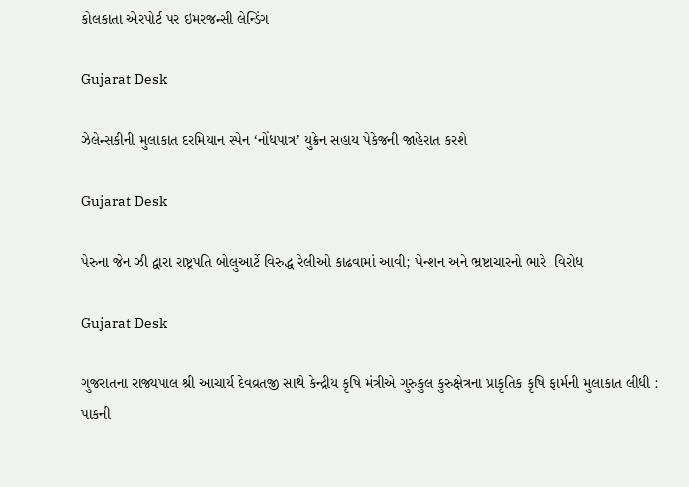કોલકાતા એરપોર્ટ પર ઇમરજન્સી લેન્ડિંગ

Gujarat Desk

ઝેલેન્સકીની મુલાકાત દરમિયાન સ્પેન ‘નોંધપાત્ર’ યુક્રેન સહાય પેકેજની જાહેરાત કરશે

Gujarat Desk

પેરુના જેન ઝી દ્વારા રાષ્ટ્રપતિ બોલુઆર્ટે વિરુદ્ધ રેલીઓ કાઢવામાં આવી; પેન્શન અને ભ્રષ્ટાચારનો ભારે  વિરોધ

Gujarat Desk

ગુજરાતના રાજ્યપાલ શ્રી આચાર્ય દેવવ્રતજી સાથે કેન્દ્રીય કૃષિ મંત્રીએ ગુરુકુલ કુરુક્ષેત્રના પ્રાકૃતિક કૃષિ ફાર્મની મુલાકાત લીધી : પાકની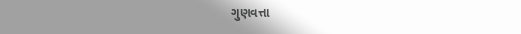ગુણવત્તા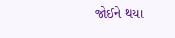જોઈને થયા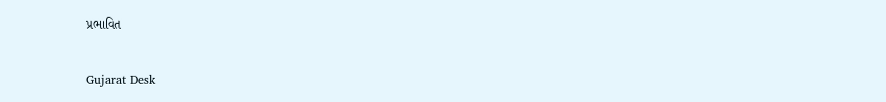પ્રભાવિત

Gujarat Desk